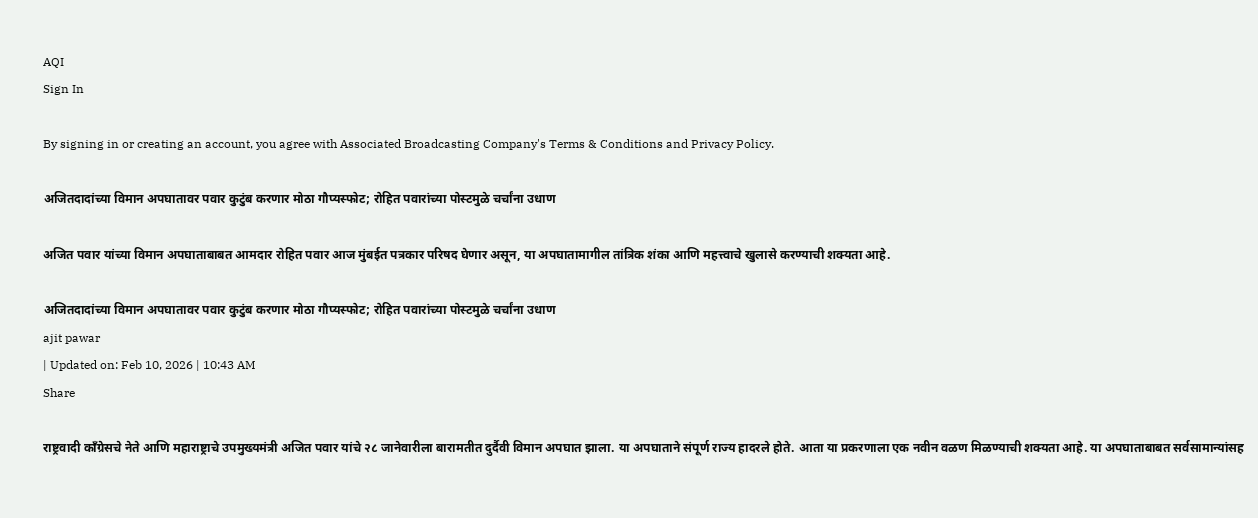AQI
Sign In

By signing in or creating an account, you agree with Associated Broadcasting Company's Terms & Conditions and Privacy Policy.

अजितदादांच्या विमान अपघातावर पवार कुटुंब करणार मोठा गौप्यस्फोट; रोहित पवारांच्या पोस्टमुळे चर्चांना उधाण

अजित पवार यांच्या विमान अपघाताबाबत आमदार रोहित पवार आज मुंबईत पत्रकार परिषद घेणार असून, या अपघातामागील तांत्रिक शंका आणि महत्त्वाचे खुलासे करण्याची शक्यता आहे.

अजितदादांच्या विमान अपघातावर पवार कुटुंब करणार मोठा गौप्यस्फोट; रोहित पवारांच्या पोस्टमुळे चर्चांना उधाण
ajit pawar
| Updated on: Feb 10, 2026 | 10:43 AM
Share

राष्ट्रवादी काँग्रेसचे नेते आणि महाराष्ट्राचे उपमुख्यमंत्री अजित पवार यांचे २८ जानेवारीला बारामतीत दुर्दैवी विमान अपघात झाला. या अपघाताने संपूर्ण राज्य हादरले होते. आता या प्रकरणाला एक नवीन वळण मिळण्याची शक्यता आहे. या अपघाताबाबत सर्वसामान्यांसह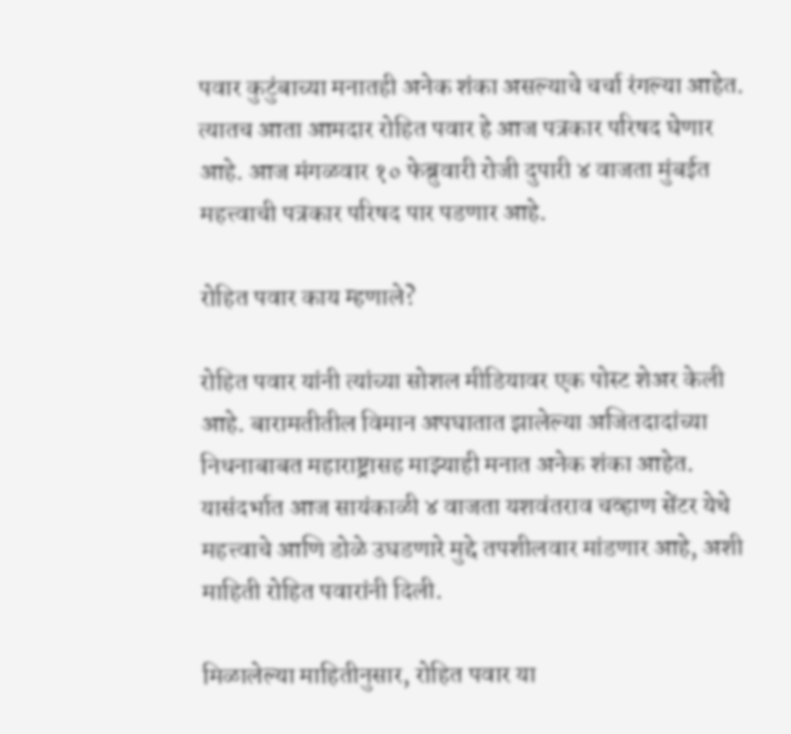पवार कुटुंबाच्या मनातही अनेक शंका असल्याचे चर्चा रंगल्या आहेत. त्यातच आता आमदार रोहित पवार हे आज पत्रकार परिषद घेणार आहे. आज मंगळवार १० फेब्रुवारी रोजी दुपारी ४ वाजता मुंबईत महत्त्वाची पत्रकार परिषद पार पडणार आहे.

रोहित पवार काय म्हणाले?

रोहित पवार यांनी त्यांच्या सोशल मीडियावर एक पोस्ट शेअर केली आहे. बारामतीतील विमान अपघातात झालेल्या अजितदादांच्या निधनाबाबत महाराष्ट्रासह माझ्याही मनात अनेक शंका आहेत. यासंदर्भात आज सायंकाळी ४ वाजता यशवंतराव चव्हाण सेंटर येथे महत्त्वाचे आणि डोळे उघडणारे मुद्दे तपशीलवार मांडणार आहे, अशी माहिती रोहित पवारांनी दिली.

मिळालेल्या माहितीनुसार, रोहित पवार या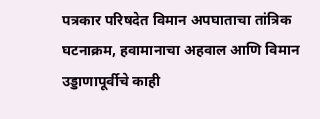पत्रकार परिषदेत विमान अपघाताचा तांत्रिक घटनाक्रम, हवामानाचा अहवाल आणि विमान उड्डाणापूर्वीचे काही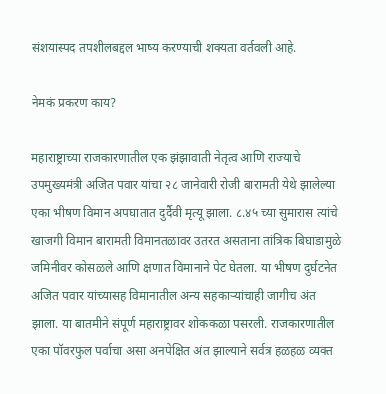संशयास्पद तपशीलबद्दल भाष्य करण्याची शक्यता वर्तवली आहे.

नेमकं प्रकरण काय?

महाराष्ट्राच्या राजकारणातील एक झंझावाती नेतृत्व आणि राज्याचे उपमुख्यमंत्री अजित पवार यांचा २८ जानेवारी रोजी बारामती येथे झालेल्या एका भीषण विमान अपघातात दुर्दैवी मृत्यू झाला. ८.४५ च्या सुमारास त्यांचे खाजगी विमान बारामती विमानतळावर उतरत असताना तांत्रिक बिघाडामुळे जमिनीवर कोसळले आणि क्षणात विमानाने पेट घेतला. या भीषण दुर्घटनेत अजित पवार यांच्यासह विमानातील अन्य सहकाऱ्यांचाही जागीच अंत झाला. या बातमीने संपूर्ण महाराष्ट्रावर शोककळा पसरली. राजकारणातील एका पॉवरफुल पर्वाचा असा अनपेक्षित अंत झाल्याने सर्वत्र हळहळ व्यक्त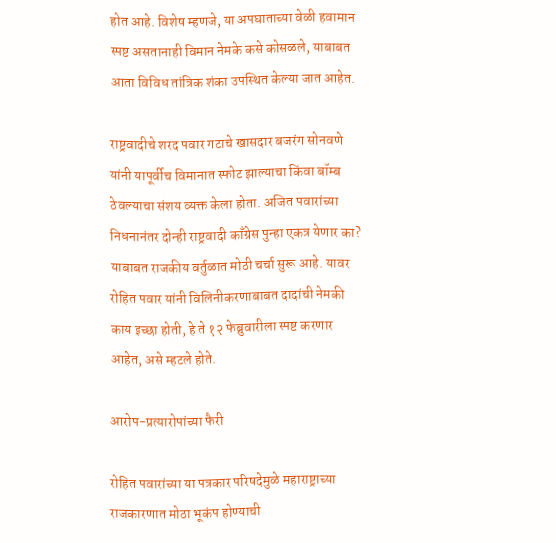होत आहे. विशेष म्हणजे, या अपघाताच्या वेळी हवामान स्पष्ट असतानाही विमान नेमके कसे कोसळले, याबाबत आता विविध तांत्रिक शंका उपस्थित केल्या जात आहेत.

राष्ट्रवादीचे शरद पवार गटाचे खासदार बजरंग सोनवणे यांनी यापूर्वीच विमानात स्फोट झाल्याचा किंवा बॉम्ब ठेवल्याचा संशय व्यक्त केला होता. अजित पवारांच्या निधनानंतर दोन्ही राष्ट्रवादी काँग्रेस पुन्हा एकत्र येणार का? याबाबत राजकीय वर्तुळात मोठी चर्चा सुरू आहे. यावर रोहित पवार यांनी विलिनीकरणाबाबत दादांची नेमकी काय इच्छा होती, हे ते १२ फेब्रुवारीला स्पष्ट करणार आहेत, असे म्हटले होते.

आरोप-प्रत्यारोपांच्या फैरी

रोहित पवारांच्या या पत्रकार परिषदेमुळे महाराष्ट्राच्या राजकारणात मोठा भूकंप होण्याची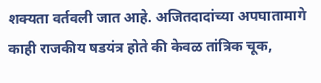शक्यता वर्तवली जात आहे. अजितदादांच्या अपघातामागे काही राजकीय षडयंत्र होते की केवळ तांत्रिक चूक,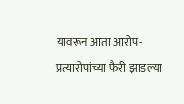यावरून आता आरोप-प्रत्यारोपांच्या फैरी झाडल्या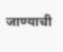जाण्याची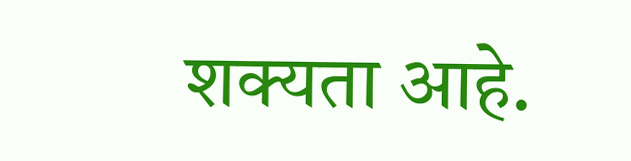शक्यता आहे.